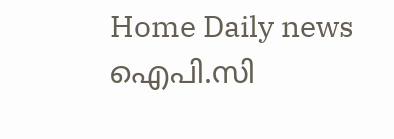Home Daily news ഐപി.സി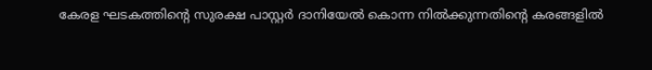കേരള ഘടകത്തിന്റെ സുരക്ഷ പാസ്റ്റർ ദാനിയേൽ കൊന്ന നിൽക്കുന്നതിന്റെ കരങ്ങളിൽ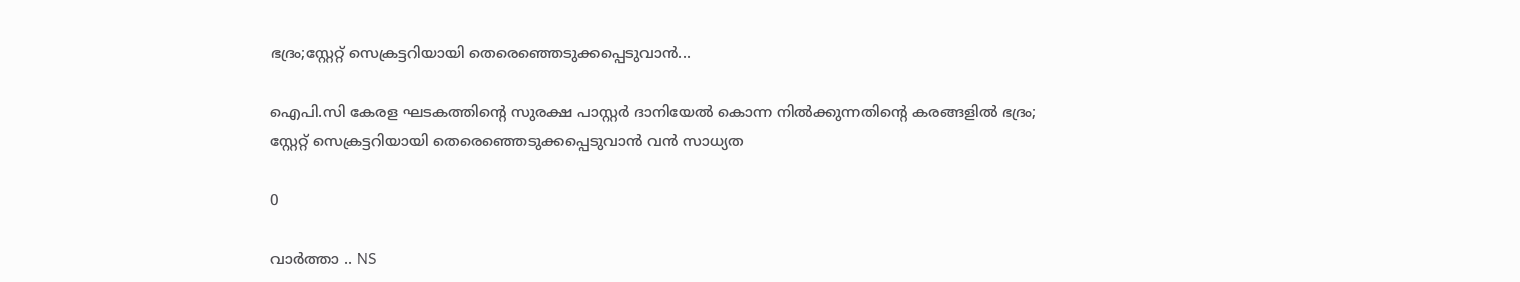ഭദ്രം;സ്റ്റേറ്റ് സെക്രട്ടറിയായി തെരെഞ്ഞെടുക്കപ്പെടുവാൻ...

ഐപി.സി കേരള ഘടകത്തിന്റെ സുരക്ഷ പാസ്റ്റർ ദാനിയേൽ കൊന്ന നിൽക്കുന്നതിന്റെ കരങ്ങളിൽ ഭദ്രം;
സ്റ്റേറ്റ് സെക്രട്ടറിയായി തെരെഞ്ഞെടുക്കപ്പെടുവാൻ വൻ സാധ്യത

0

വാർത്താ .. NS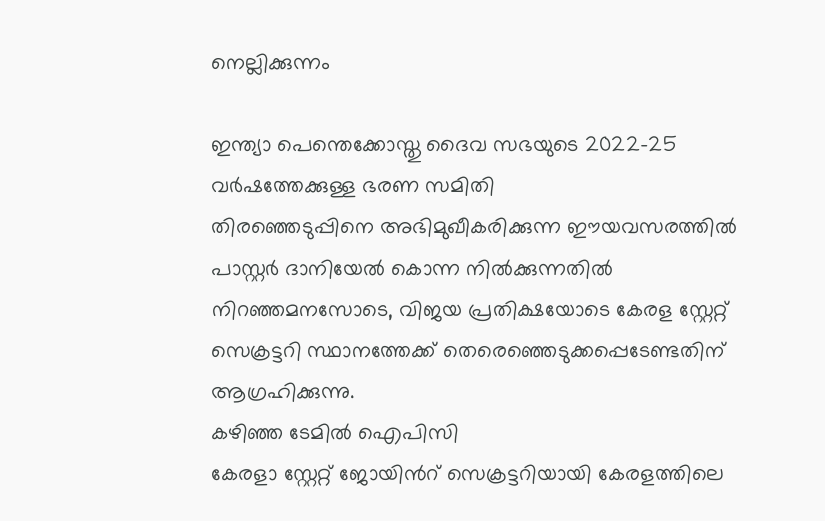നെല്ലിക്കുന്നം

ഇന്ത്യാ പെന്തെക്കോസ്തു ദൈവ സഭയുടെ 2022-25 വർഷത്തേക്കുള്ള ഭരണ സമിതി
തിരഞ്ഞെടുപ്പിനെ അഭിമുഖീകരിക്കുന്ന ഈയവസരത്തില്‍ പാസ്റ്റർ ദാനിയേൽ കൊന്ന നിൽക്കുന്നതിൽ
നിറഞ്ഞമനസോടെ, വിജയ പ്രതിക്ഷയോടെ കേരള സ്റ്റേറ്റ് സെക്രട്ടറി സ്ഥാനത്തേക്ക് തെരെഞ്ഞെടുക്കപ്പെടേണ്ടതിന് ആഗ്രഹിക്കുന്നു.
കഴിഞ്ഞ ടേമില്‍ ഐപിസി
കേരളാ സ്റ്റേറ്റ് ജോയിന്‍റ് സെക്രട്ടറിയായി കേരളത്തിലെ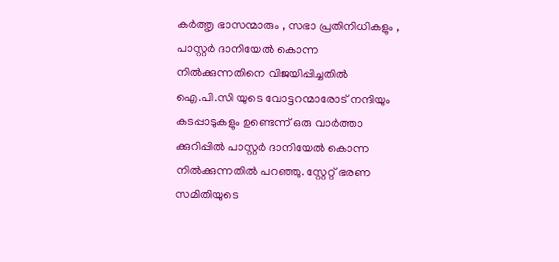കർത്തൃ ഭാസന്മാരും , സഭാ പ്രതിനിധികളും , പാസ്റ്റർ ദാനിയേൽ കൊന്ന നിൽക്കുന്നതിനെ വിജയിപ്പിച്ചതിൽ ഐ.പി.സി യുടെ വോട്ടറന്മാരോട് നന്ദിയും കടപ്പാടുകളും ഉണ്ടെന്ന് ഒരു വാർത്താ ക്കുറിപ്പിൽ പാസ്റ്റർ ദാനിയേൽ കൊന്ന നിൽക്കുന്നതിൽ പറഞ്ഞു. സ്റ്റേറ്റ് ഭരണ സമിതിയുടെ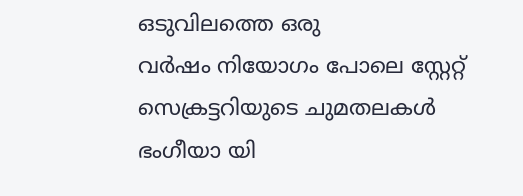ഒടുവിലത്തെ ഒരു
വര്‍ഷം നിയോഗം പോലെ സ്റ്റേറ്റ് സെക്രട്ടറിയുടെ ചുമതലകള്‍ ഭംഗീയാ യി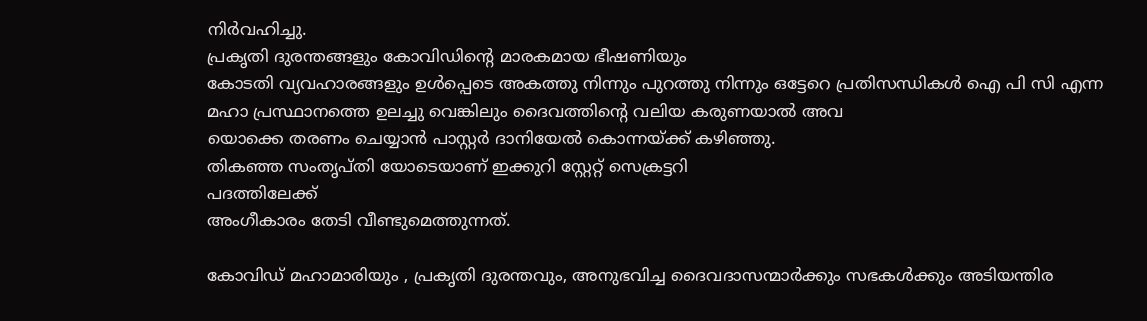നിർവഹിച്ചു.
പ്രകൃതി ദുരന്തങ്ങളും കോവിഡിന്‍റെ മാരകമായ ഭീഷണിയും
കോടതി വ്യവഹാരങ്ങളും ഉള്‍പ്പെടെ അകത്തു നിന്നും പുറത്തു നിന്നും ഒട്ടേറെ പ്രതിസന്ധികള്‍ ഐ പി സി എന്ന മഹാ പ്രസ്ഥാനത്തെ ഉലച്ചു വെങ്കിലും ദൈവത്തിന്‍റെ വലിയ കരുണയാല്‍ അവ
യൊക്കെ തരണം ചെയ്യാന്‍ പാസ്റ്റർ ദാനിയേൽ കൊന്നയ്ക്ക് കഴിഞ്ഞു.
തികഞ്ഞ സംതൃപ്തി യോടെയാണ് ഇക്കുറി സ്റ്റേറ്റ് സെക്രട്ടറി
പദത്തിലേക്ക്
അംഗീകാരം തേടി വീണ്ടുമെത്തുന്നത്.

കോവിഡ് മഹാമാരിയും , പ്രകൃതി ദുരന്തവും, അനുഭവിച്ച ദൈവദാസന്മാര്‍ക്കും സഭകള്‍ക്കും അടിയന്തിര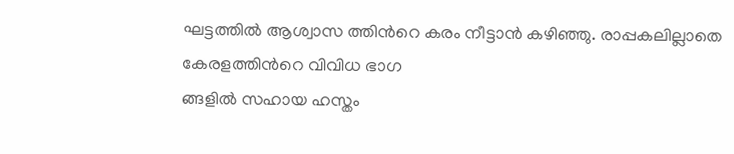ഘട്ടത്തില്‍ ആശ്വാസ ത്തിന്‍റെ കരം നീട്ടാൻ കഴിഞ്ഞു. രാപ്പകലില്ലാതെ
കേരളത്തിന്‍റെ വിവിധ ഭാഗ
ങ്ങളില്‍ സഹായ ഹസ്തം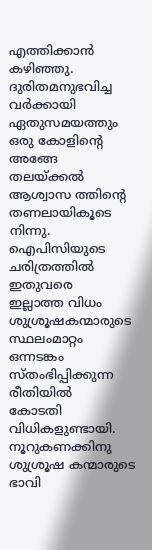എത്തിക്കാൻ കഴിഞ്ഞു. ദുരിതമനുഭവിച്ച വര്‍ക്കായി ഏതുസമയത്തും ഒരു കോളിന്‍റെ അങ്ങേ തലയ്ക്കല്‍ ആശ്വാസ ത്തിന്‍റെ തണലായികൂടെ നിന്നു. ഐപിസിയുടെ ചരിത്രത്തില്‍ ഇതുവരെ
ഇല്ലാത്ത വിധം ശുശ്രൂഷകന്മാരുടെ സ്ഥലംമാറ്റം ഒന്നടങ്കം സ്തംഭിപ്പിക്കുന്ന രീതിയില്‍
കോടതി വിധികളുണ്ടായി. നൂറുകണക്കിനു ശുശ്രൂഷ കന്മാരുടെ ഭാവി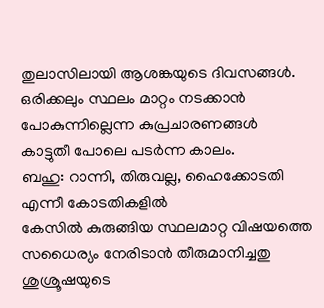തുലാസിലായി ആശങ്കയുടെ ദിവസങ്ങള്‍. ഒരിക്കലും സ്ഥലം മാറ്റം നടക്കാന്‍ പോകുന്നില്ലെന്ന കുപ്രചാരണങ്ങള്‍
കാട്ടുതീ പോലെ പടര്‍ന്ന കാലം.
ബഹു: റാന്നി, തിരുവല്ല, ഹൈക്കോടതി എന്നീ കോടതികളില്‍
കേസില്‍ കുരുങ്ങിയ സ്ഥലമാറ്റ വിഷയത്തെ സധൈര്യം നേരിടാന്‍ തീരുമാനിച്ചതു
ശുശ്രൂഷയുടെ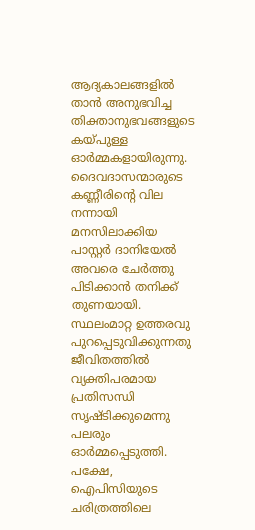ആദ്യകാലങ്ങളില്‍ താൻ അനുഭവിച്ച തിക്താനുഭവങ്ങളുടെ കയ്പുള്ള ഓര്‍മ്മകളായിരുന്നു. ദൈവദാസന്മാരുടെ കണ്ണീരിന്‍റെ വില നന്നായി മനസിലാക്കിയ പാസ്റ്റർ ദാനിയേൽ അവരെ ചേര്‍ത്തു പിടിക്കാന്‍ തനിക്ക് തുണയായി.
സ്ഥലംമാറ്റ ഉത്തരവു
പുറപ്പെടുവിക്കുന്നതു ജീവിതത്തില്‍ വ്യക്തിപരമായ പ്രതിസന്ധി സൃഷ്ടിക്കുമെന്നു പലരും
ഓര്‍മ്മപ്പെടുത്തി. പക്ഷേ, ഐപിസിയുടെ ചരിത്രത്തിലെ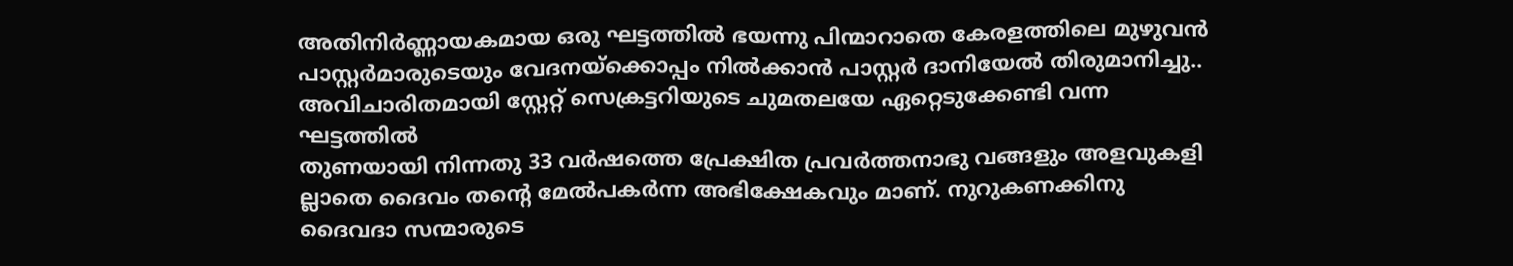അതിനിര്‍ണ്ണായകമായ ഒരു ഘട്ടത്തില്‍ ഭയന്നു പിന്മാറാതെ കേരളത്തിലെ മുഴുവന്‍ പാസ്റ്റര്‍മാരുടെയും വേദനയ്ക്കൊപ്പം നിൽക്കാൻ പാസ്റ്റർ ദാനിയേൽ തിരുമാനിച്ചു..
അവിചാരിതമായി സ്റ്റേറ്റ് സെക്രട്ടറിയുടെ ചുമതലയേ ഏറ്റെടുക്കേണ്ടി വന്ന ഘട്ടത്തില്‍
തുണയായി നിന്നതു 33 വര്‍ഷത്തെ പ്രേക്ഷിത പ്രവര്‍ത്തനാഭു വങ്ങളും അളവുകളി
ല്ലാതെ ദൈവം തന്റെ മേല്‍പകര്‍ന്ന അഭിക്ഷേകവും മാണ്. നുറുകണക്കിനു ദൈവദാ സന്മാരുടെ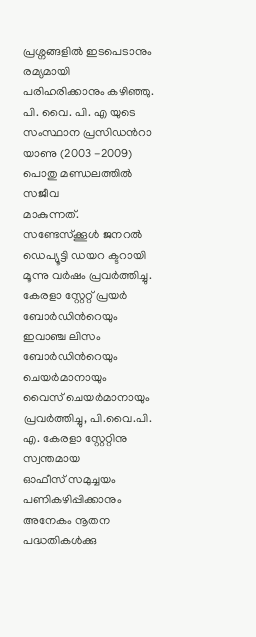പ്രശ്നങ്ങളില്‍ ഇടപെടാനും രമ്യമായി പരിഹരിക്കാനും കഴിഞ്ഞു.
പി. വൈ. പി. എ യുടെ സംസ്ഥാന പ്രസിഡന്‍റാ യാണു (2003 -2009) പൊതു മണ്ഡലത്തില്‍ സജീവ
മാകുന്നത്. സണ്ടേസ്ക്കൂൾ ജനറല്‍ ഡെപ്യൂട്ടി ഡയറ ക്ടറായി മൂന്നു വര്‍ഷം പ്രവര്‍ത്തിച്ചു.
കേരളാ സ്റ്റേറ്റ് പ്രയര്‍ ബോര്‍ഡിന്‍റെയും ഇവാഞ്ച ലിസം ബോര്‍ഡിന്‍റെയും ചെയര്‍മാനായും
വൈസ് ചെയര്‍മാനായും പ്രവര്‍ത്തിച്ചു, പി.വൈ.പി. എ. കേരളാ സ്റ്റേറ്റിനു സ്വന്തമായ
ഓഫീസ് സമുച്ചയം പണികഴിപ്പിക്കാനും അനേകം നൂതന പദ്ധതികള്‍ക്കു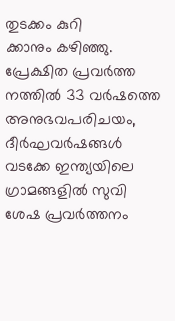തുടക്കം കുറി
ക്കാനും കഴിഞ്ഞു. പ്രേക്ഷിത പ്രവര്‍ത്ത നത്തില്‍ 33 വര്‍ഷത്തെ അനുഭവപരിചയം, ദീര്‍ഘവര്‍ഷങ്ങള്‍ വടക്കേ ഇന്ത്യയിലെ ഗ്രാമങ്ങളില്‍ സുവി
ശേഷ പ്രവര്‍ത്തനം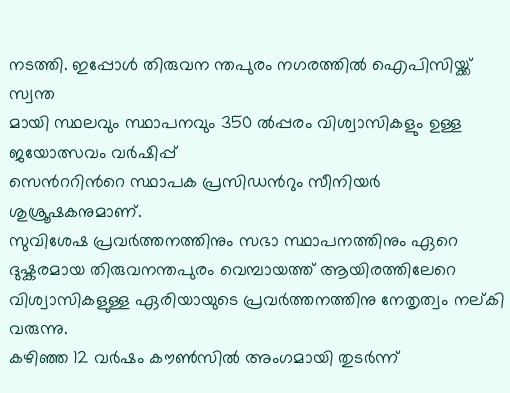നടത്തി. ഇപ്പോള്‍ തിരുവന ന്തപുരം നഗരത്തില്‍ ഐപിസിയ്ക്ക് സ്വന്ത
മായി സ്ഥലവും സ്ഥാപനവും 350 ല്‍പ്പരം വിശ്വാസികളും ഉള്ള ജയോത്സവം വര്‍ഷിപ്പ്
സെന്‍ററിന്‍റെ സ്ഥാപക പ്രസിഡന്‍റും സീനിയര്‍ ശുശ്രൂഷകനുമാണ്.
സുവിശേഷ പ്രവർത്തനത്തിനും സഭാ സ്ഥാപനത്തിനും ഏറെ ദുഷ്കരമായ തിരുവനന്തപുരം വെമ്പായത്ത് ആയിരത്തിലേറെ വിശ്വാസികളുള്ള ഏരിയായുടെ പ്രവർത്തനത്തിനു നേതൃത്വം നല്കി വരുന്നു.
കഴിഞ്ഞ 12 വര്‍ഷം കൗണ്‍സില്‍ അംഗമായി തുടർന്ന്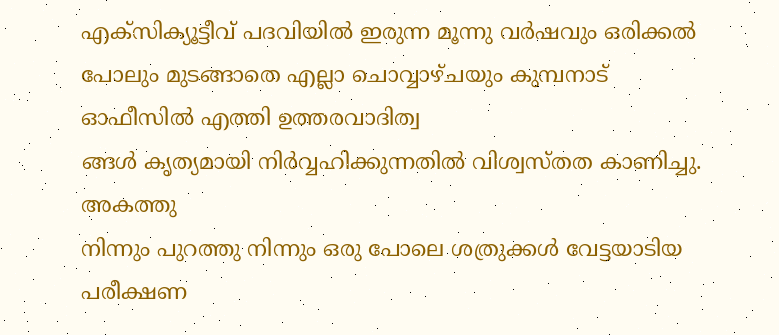എക്സിക്യൂട്ടീവ് പദവിയില്‍ ഇരുന്ന മൂന്നു വര്‍ഷവും ഒരിക്കല്‍
പോലും മുടങ്ങാതെ എല്ലാ ചൊവ്വാഴ്ചയും കുമ്പനാട് ഓഫീസില്‍ എത്തി ഉത്തരവാദിത്വ
ങ്ങള്‍ കൃത്യമായി നിര്‍വ്വഹിക്കുന്നതിൽ വിശ്വസ്തത കാണിച്ചു.
അകത്തു
നിന്നും പുറത്തു നിന്നും ഒരു പോലെ ശത്രുക്കള്‍ വേട്ടയാടിയ പരീക്ഷണ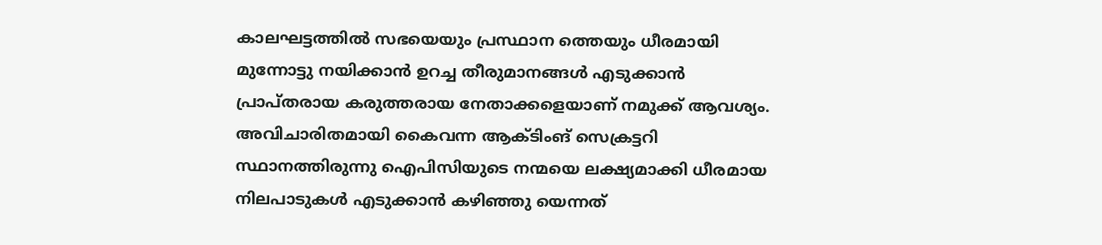കാലഘട്ടത്തില്‍ സഭയെയും പ്രസ്ഥാന ത്തെയും ധീരമായി മുന്നോട്ടു നയിക്കാന്‍ ഉറച്ച തീരുമാനങ്ങള്‍ എടുക്കാന്‍ പ്രാപ്തരായ കരുത്തരായ നേതാക്കളെയാണ് നമുക്ക് ആവശ്യം.
അവിചാരിതമായി കൈവന്ന ആക്ടിംങ് സെക്രട്ടറി സ്ഥാനത്തിരുന്നു ഐപിസിയുടെ നന്മയെ ലക്ഷ്യമാക്കി ധീരമായ നിലപാടുകള്‍ എടുക്കാന്‍ കഴിഞ്ഞു യെന്നത്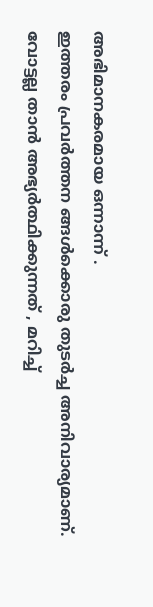അഭിമാനകരമായ ഒന്നാന്ന് .
ഇത്തരം പ്രവര്‍ത്തന ങ്ങള്‍ക്കൊരു തുടര്‍ച്ച അനിവാര്യമാണ്.
വോട്ടല്ല താൻ അഭ്യർത്ഥിക്കുന്നത് , മറിച്ച്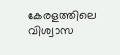കേരളത്തിലെ വിശ്വാസ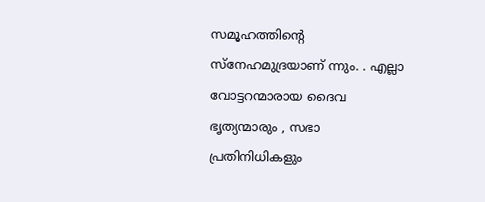സമൂഹത്തിന്റെ
സ്നേഹമുദ്രയാണ് ന്നും. . എല്ലാ വോട്ടറന്മാരായ ദൈവ ഭൃത്യന്മാരും , സഭാ പ്രതിനിധികളും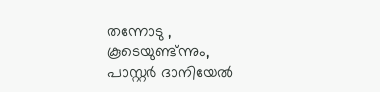തന്നോടു ,
കൂടെയുണ്ട്ന്നും,
പാസ്റ്റര്‍ ദാനിയേൽ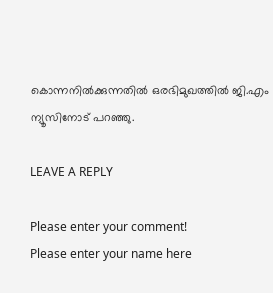കൊന്നനില്‍ക്കുന്നതില്‍ ഒരഭിമുഖത്തിൽ ജി.എം ന്യൂസിനോട് പറഞ്ഞു.

LEAVE A REPLY

Please enter your comment!
Please enter your name here